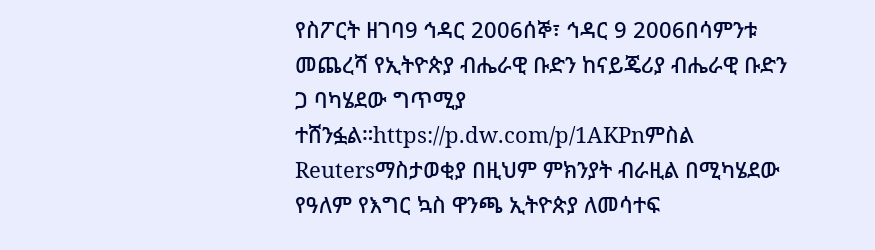የስፖርት ዘገባ9 ኅዳር 2006ሰኞ፣ ኅዳር 9 2006በሳምንቱ መጨረሻ የኢትዮጵያ ብሔራዊ ቡድን ከናይጄሪያ ብሔራዊ ቡድን ጋ ባካሄደው ግጥሚያ ተሸንፏል።https://p.dw.com/p/1AKPnምስል Reutersማስታወቂያ በዚህም ምክንያት ብራዚል በሚካሄደው የዓለም የእግር ኳስ ዋንጫ ኢትዮጵያ ለመሳተፍ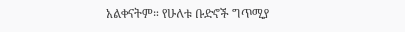አልቀናትም። የሁለቱ ቡድኖች ግጥሚያ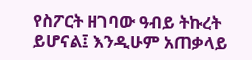የስፖርት ዘገባው ዓብይ ትኩረት ይሆናል፤ እንዲሁም አጠቃላይ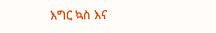እግር ኳስ እና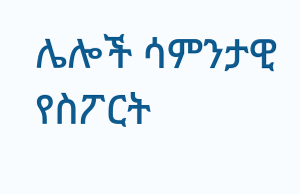ሌሎች ሳምንታዊ የስፖርት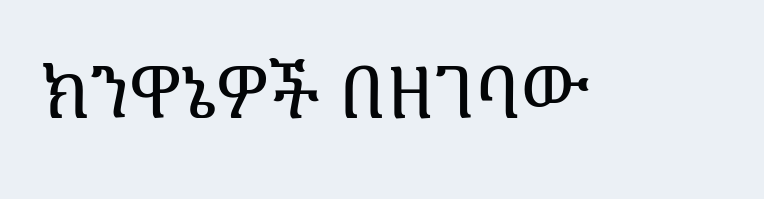ክንዋኔዎች በዘገባው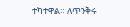ተካተዋል። ለጥንቅሩ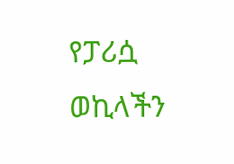የፓሪሷ ወኪላችን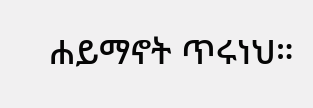ሐይማኖት ጥሩነህ።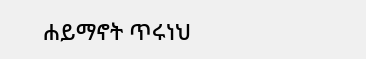ሐይማኖት ጥሩነህ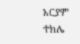አርያም ተክሌ